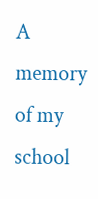A memory of my school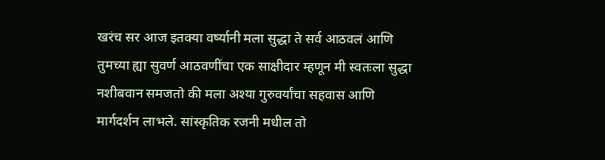खरंच सर आज इतक्या वर्ष्यानी मला सुद्धा ते सर्व आठवलं आणि तुमच्या ह्या सुवर्ण आठवणींचा एक साक्षीदार म्हणून मी स्वतःला सुद्धा नशीबवान समजतो की मला अश्या गुरुवर्यांचा सहवास आणि मार्गदर्शन लाभले. सांस्कृतिक रजनी मधील तो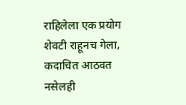राहिलेला एक प्रयोग शेवटी राहूनच गेला, कदाचित आठवत नसेलही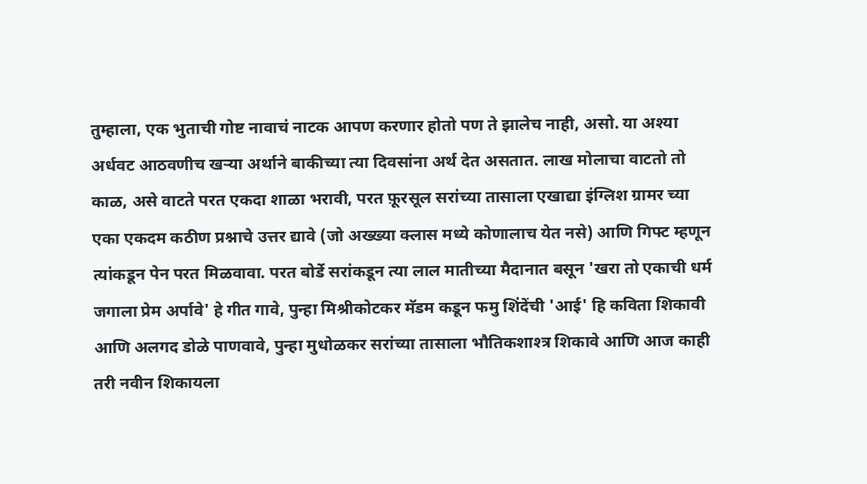तुम्हाला, एक भुताची गोष्ट नावाचं नाटक आपण करणार होतो पण ते झालेच नाही, असो. या अश्या अर्धवट आठवणीच खऱ्या अर्थाने बाकीच्या त्या दिवसांना अर्थ देत असतात. लाख मोलाचा वाटतो तो काळ, असे वाटते परत एकदा शाळा भरावी, परत फ़ूरसूल सरांच्या तासाला एखाद्या इंग्लिश ग्रामर च्या एका एकदम कठीण प्रश्नाचे उत्तर द्यावे (जो अख्ख्या क्लास मध्ये कोणालाच येत नसे) आणि गिफ्ट म्हणून त्यांकडून पेन परत मिळवावा. परत बोर्डे सरांकडून त्या लाल मातीच्या मैदानात बसून 'खरा तो एकाची धर्म जगाला प्रेम अर्पावे' हे गीत गावे, पुन्हा मिश्रीकोटकर मॅडम कडून फमु शिंदेंची 'आई' हि कविता शिकावी आणि अलगद डोळे पाणवावे, पुन्हा मुधोळकर सरांच्या तासाला भौतिकशाश्त्र शिकावे आणि आज काही तरी नवीन शिकायला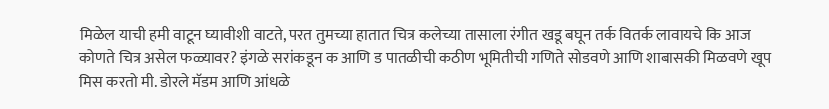मिळेल याची हमी वाटून घ्यावीशी वाटते, परत तुमच्या हातात चित्र कलेच्या तासाला रंगीत खडू बघून तर्क वितर्क लावायचे कि आज कोणते चित्र असेल फळ्यावर? इंगळे सरांकडून क आणि ड पातळीची कठीण भूमितीची गणिते सोडवणे आणि शाबासकी मिळवणे खूप मिस करतो मी. डोरले मॅडम आणि आंधळे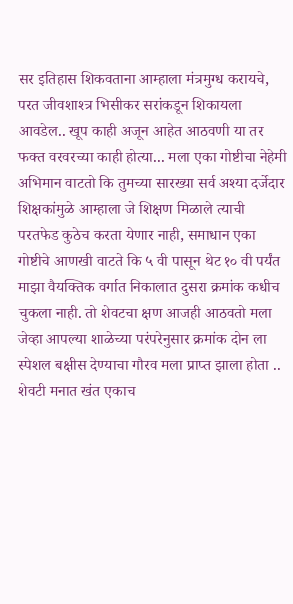सर इतिहास शिकवताना आम्हाला मंत्रमुग्ध करायचे, परत जीवशाश्त्र भिसीकर सरांकडून शिकायला आवडेल.. खूप काही अजून आहेत आठवणी या तर फक्त वरवरच्या काही होत्या... मला एका गोष्टीचा नेहेमी अभिमान वाटतो कि तुमच्या सारख्या सर्व अश्या दर्जेदार शिक्षकांमुळे आम्हाला जे शिक्षण मिळाले त्याची परतफेड कुठेच करता येणार नाही, समाधान एका गोष्टीचे आणखी वाटते कि ५ वी पासून थेट १० वी पर्यंत माझा वैयक्तिक वर्गात निकालात दुसरा क्रमांक कधीच चुकला नाही. तो शेवटचा क्षण आजही आठवतो मला जेव्हा आपल्या शाळेच्या परंपरेनुसार क्रमांक दोन ला स्पेशल बक्षीस देण्याचा गौरव मला प्राप्त झाला होता .. शेवटी मनात खंत एकाच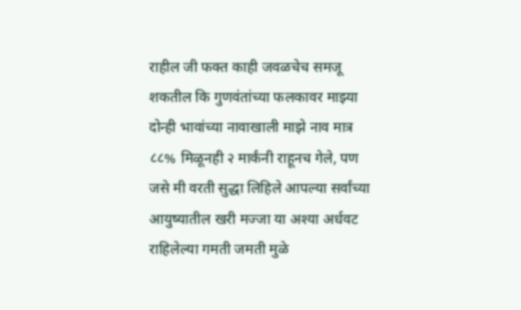राहील जी फक्त काही जवळचेच समजू शकतील कि गुणवंतांच्या फलकावर माझ्या दोन्ही भावांच्या नावाखाली माझे नाव मात्र ८८% मिळूनही २ मार्कंनी राहूनच गेले, पण जसे मी वरती सुद्धा लिहिले आपल्या सर्वांच्या आयुष्यातील खरी मज्जा या अश्या अर्धवट राहिलेल्या गमती जमती मुळे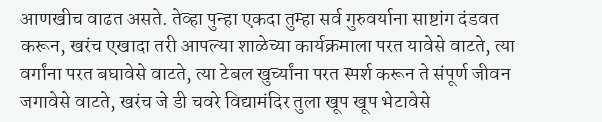आणखीच वाढत असते. तेव्हा पुन्हा एकदा तुम्हा सर्व गुरुवर्याना साष्टांग दंडवत करून, खरंच एखादा तरी आपल्या शाळेच्या कार्यक्रमाला परत यावेसे वाटते, त्या वर्गांना परत बघावेसे वाटते, त्या टेबल खुर्च्यांना परत स्पर्श करून ते संपूर्ण जीवन जगावेसे वाटते, खरंच जे डी चवरे विद्यामंदिर तुला खूप खूप भेटावेसे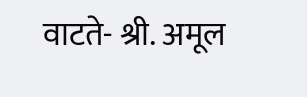वाटते- श्री. अमूल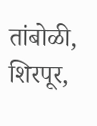तांबोळी, शिरपूर,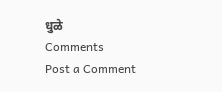धुळे
Comments
Post a Comment